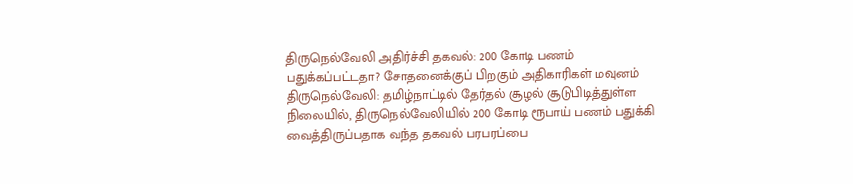திருநெல்வேலி அதிர்ச்சி தகவல்: 200 கோடி பணம் பதுக்கப்பட்டதா? சோதனைக்குப் பிறகும் அதிகாரிகள் மவுனம்
திருநெல்வேலி: தமிழ்நாட்டில் தேர்தல் சூழல் சூடுபிடித்துள்ள நிலையில், திருநெல்வேலியில் 200 கோடி ரூபாய் பணம் பதுக்கி வைத்திருப்பதாக வந்த தகவல் பரபரப்பை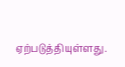ஏற்படுத்தியுள்ளது.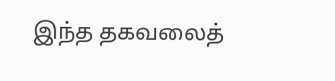இந்த தகவலைத்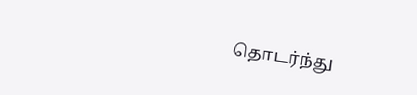தொடர்ந்து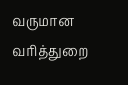வருமான வரித்துறை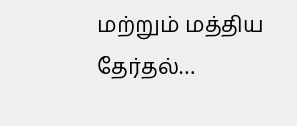மற்றும் மத்திய தேர்தல்…